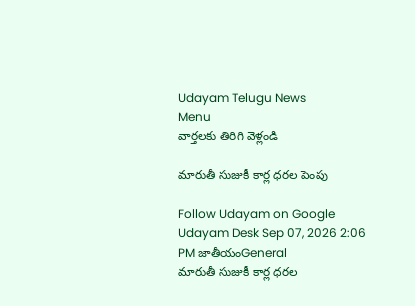Udayam Telugu News
Menu
వార్తలకు తిరిగి వెళ్లండి

మారుతీ సుజుకీ కార్ల ధరల పెంపు

Follow Udayam on Google
Udayam Desk Sep 07, 2026 2:06 PM జాతీయంGeneral
మారుతీ సుజుకీ కార్ల ధరల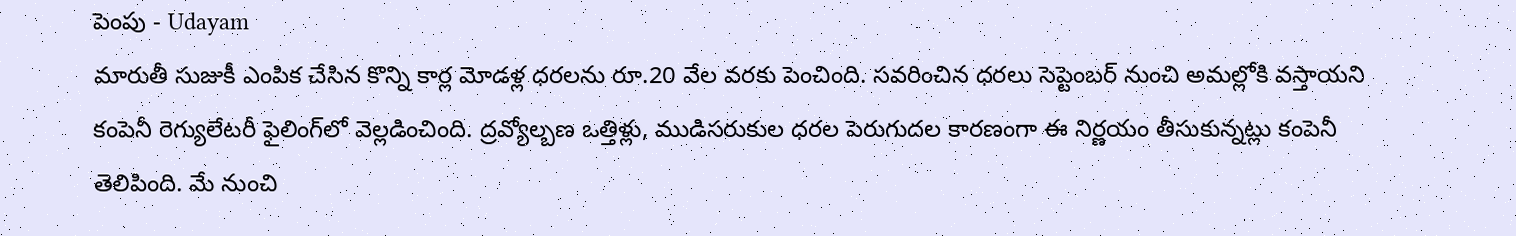పెంపు - Udayam
మారుతీ సుజుకీ ఎంపిక చేసిన కొన్ని కార్ల మోడళ్ల ధరలను రూ.20 వేల వరకు పెంచింది. సవరించిన ధరలు సెప్టెంబర్‌ నుంచి అమల్లోకి వస్తాయని కంపెనీ రెగ్యులేటరీ ఫైలింగ్‌లో వెల్లడించింది. ద్రవ్యోల్బణ ఒత్తిళ్లు, ముడిసరుకుల ధరల పెరుగుదల కారణంగా ఈ నిర్ణయం తీసుకున్నట్లు కంపెనీ తెలిపింది. మే నుంచి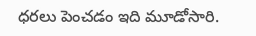ధరలు పెంచడం ఇది మూడోసారి.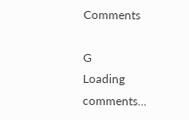Comments

G
Loading comments...